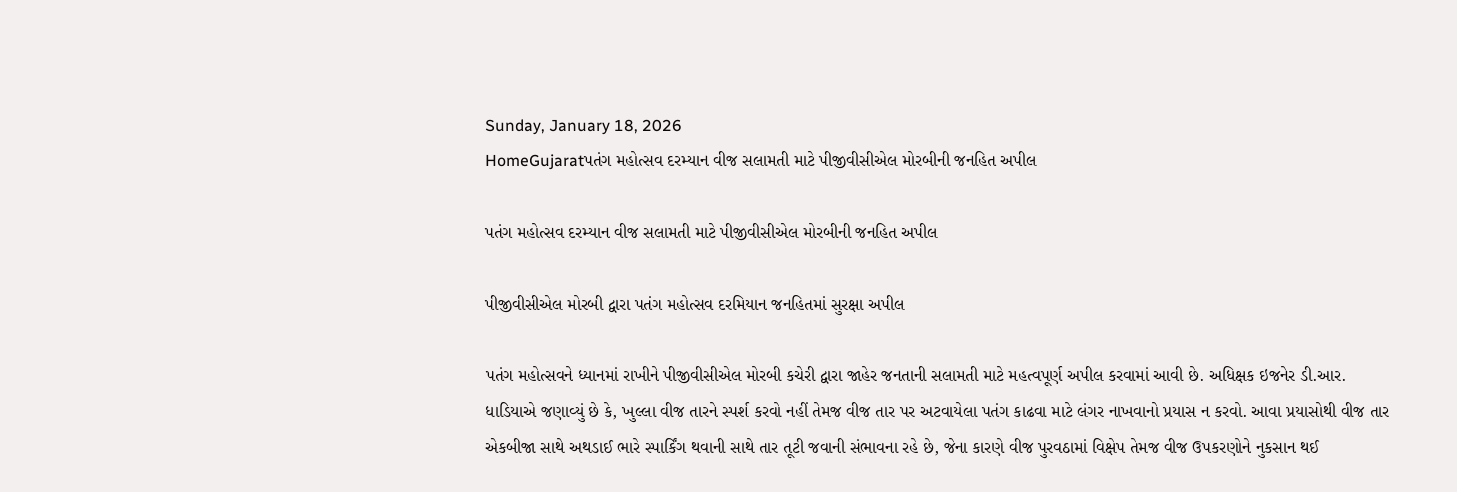Sunday, January 18, 2026
HomeGujaratપતંગ મહોત્સવ દરમ્યાન વીજ સલામતી માટે પીજીવીસીએલ મોરબીની જનહિત અપીલ

પતંગ મહોત્સવ દરમ્યાન વીજ સલામતી માટે પીજીવીસીએલ મોરબીની જનહિત અપીલ

પીજીવીસીએલ મોરબી દ્વારા પતંગ મહોત્સવ દરમિયાન જનહિતમાં સુરક્ષા અપીલ

પતંગ મહોત્સવને ધ્યાનમાં રાખીને પીજીવીસીએલ મોરબી કચેરી દ્વારા જાહેર જનતાની સલામતી માટે મહત્વપૂર્ણ અપીલ કરવામાં આવી છે. અધિક્ષક ઇજનેર ડી.આર. ધાડિયાએ જણાવ્યું છે કે, ખુલ્લા વીજ તારને સ્પર્શ કરવો નહીં તેમજ વીજ તાર પર અટવાયેલા પતંગ કાઢવા માટે લંગર નાખવાનો પ્રયાસ ન કરવો. આવા પ્રયાસોથી વીજ તાર એકબીજા સાથે અથડાઈ ભારે સ્પાર્કિંગ થવાની સાથે તાર તૂટી જવાની સંભાવના રહે છે, જેના કારણે વીજ પુરવઠામાં વિક્ષેપ તેમજ વીજ ઉપકરણોને નુકસાન થઈ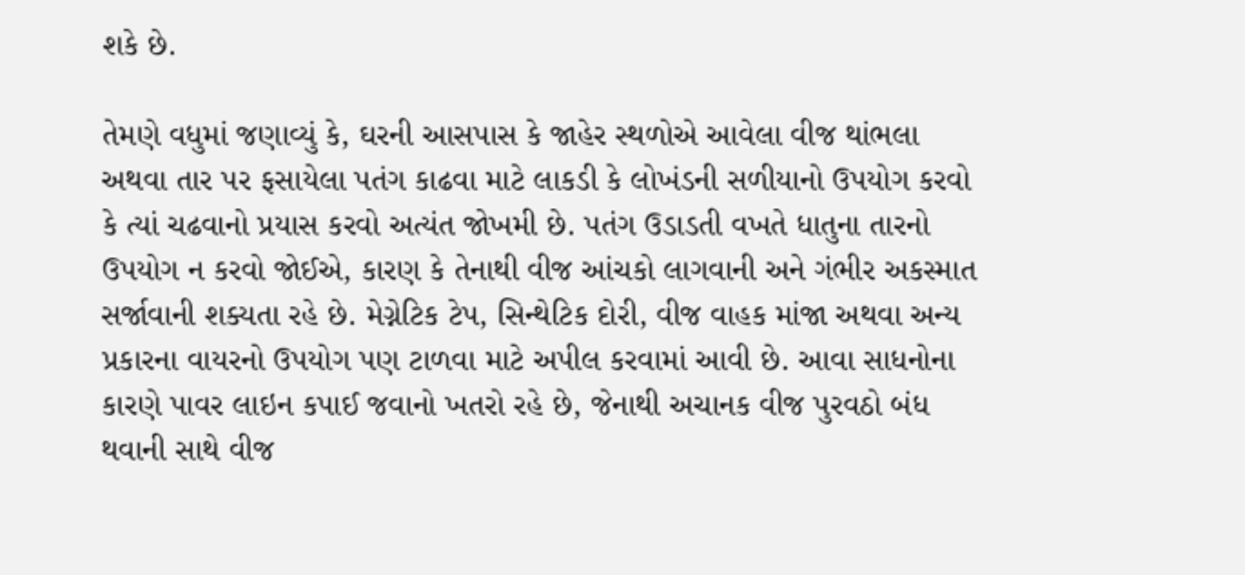શકે છે.

તેમણે વધુમાં જણાવ્યું કે, ઘરની આસપાસ કે જાહેર સ્થળોએ આવેલા વીજ થાંભલા અથવા તાર પર ફસાયેલા પતંગ કાઢવા માટે લાકડી કે લોખંડની સળીયાનો ઉપયોગ કરવો કે ત્યાં ચઢવાનો પ્રયાસ કરવો અત્યંત જોખમી છે. પતંગ ઉડાડતી વખતે ધાતુના તારનો ઉપયોગ ન કરવો જોઈએ, કારણ કે તેનાથી વીજ આંચકો લાગવાની અને ગંભીર અકસ્માત સર્જાવાની શક્યતા રહે છે. મેગ્નેટિક ટેપ, સિન્થેટિક દોરી, વીજ વાહક માંજા અથવા અન્ય પ્રકારના વાયરનો ઉપયોગ પણ ટાળવા માટે અપીલ કરવામાં આવી છે. આવા સાધનોના કારણે પાવર લાઇન કપાઈ જવાનો ખતરો રહે છે, જેનાથી અચાનક વીજ પુરવઠો બંધ થવાની સાથે વીજ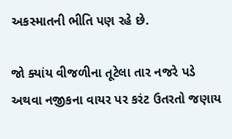અકસ્માતની ભીતિ પણ રહે છે.

જો ક્યાંય વીજળીના તૂટેલા તાર નજરે પડે અથવા નજીકના વાયર પર કરંટ ઉતરતો જણાય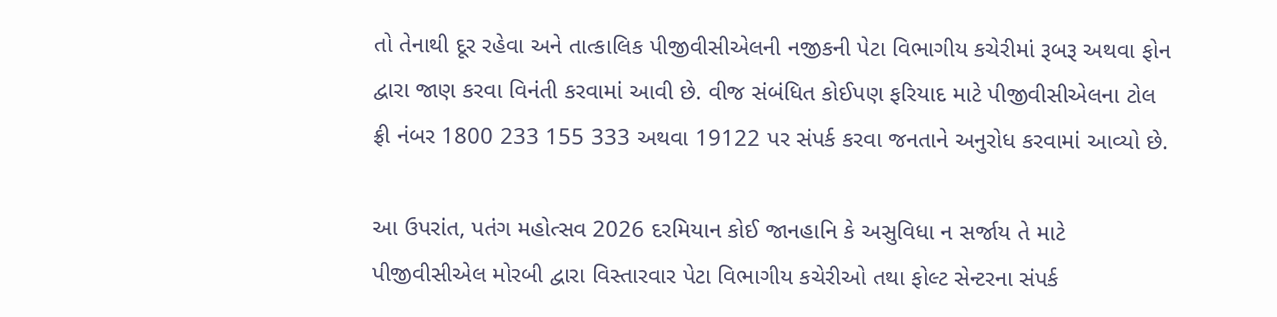તો તેનાથી દૂર રહેવા અને તાત્કાલિક પીજીવીસીએલની નજીકની પેટા વિભાગીય કચેરીમાં રૂબરૂ અથવા ફોન દ્વારા જાણ કરવા વિનંતી કરવામાં આવી છે. વીજ સંબંધિત કોઈપણ ફરિયાદ માટે પીજીવીસીએલના ટોલ ફ્રી નંબર 1800 233 155 333 અથવા 19122 પર સંપર્ક કરવા જનતાને અનુરોધ કરવામાં આવ્યો છે.

આ ઉપરાંત, પતંગ મહોત્સવ 2026 દરમિયાન કોઈ જાનહાનિ કે અસુવિધા ન સર્જાય તે માટે પીજીવીસીએલ મોરબી દ્વારા વિસ્તારવાર પેટા વિભાગીય કચેરીઓ તથા ફોલ્ટ સેન્ટરના સંપર્ક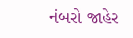નંબરો જાહેર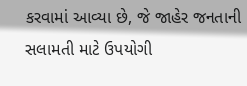કરવામાં આવ્યા છે, જે જાહેર જનતાની સલામતી માટે ઉપયોગી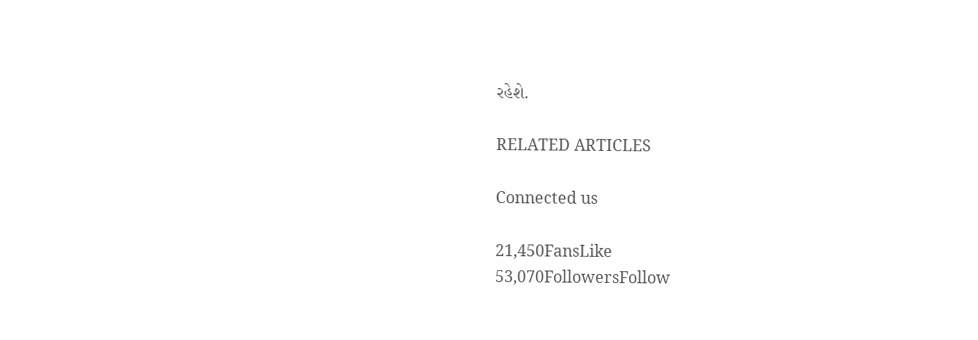રહેશે.

RELATED ARTICLES

Connected us

21,450FansLike
53,070FollowersFollow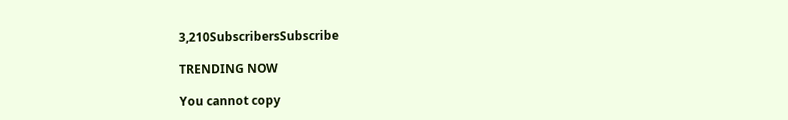3,210SubscribersSubscribe

TRENDING NOW

You cannot copy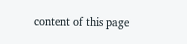content of this page